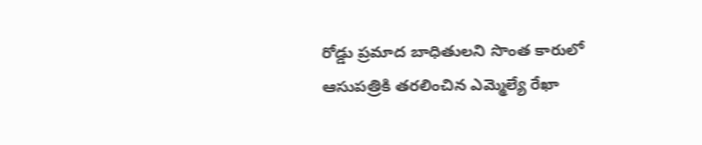రోడ్డు ప్రమాద బాధితులని సొంత కారులో ఆసుపత్రికి తరలించిన ఎమ్మెల్యే రేఖా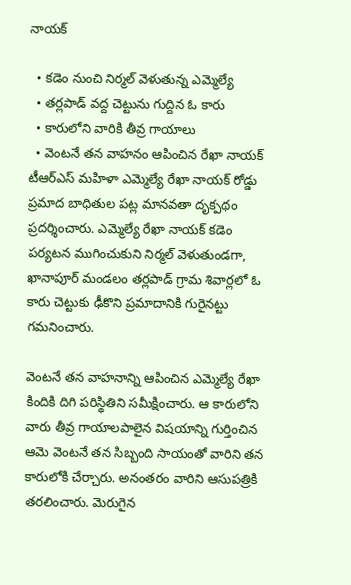నాయక్

  • కడెం నుంచి నిర్మల్ వెళుతున్న ఎమ్మెల్యే
  • తర్లపాడ్ వద్ద చెట్టును గుద్దిన ఓ కారు
  • కారులోని వారికి తీవ్ర గాయాలు
  • వెంటనే తన వాహనం ఆపించిన రేఖా నాయక్
టీఆర్ఎస్ మహిళా ఎమ్మెల్యే రేఖా నాయక్ రోడ్డు ప్రమాద బాధితుల పట్ల మానవతా దృక్పథం ప్రదర్శించారు. ఎమ్మెల్యే రేఖా నాయక్ కడెం పర్యటన ముగించుకుని నిర్మల్ వెళుతుండగా, ఖానాపూర్ మండలం తర్లపాడ్ గ్రామ శివార్లలో ఓ కారు చెట్టుకు ఢీకొని ప్రమాదానికి గురైనట్టు గమనించారు.

వెంటనే తన వాహనాన్ని ఆపించిన ఎమ్మెల్యే రేఖా కిందికి దిగి పరిస్థితిని సమీక్షించారు. ఆ కారులోని వారు తీవ్ర గాయాలపాలైన విషయాన్ని గుర్తించిన ఆమె వెంటనే తన సిబ్బంది సాయంతో వారిని తన కారులోకి చేర్చారు. అనంతరం వారిని ఆసుపత్రికి తరలించారు. మెరుగైన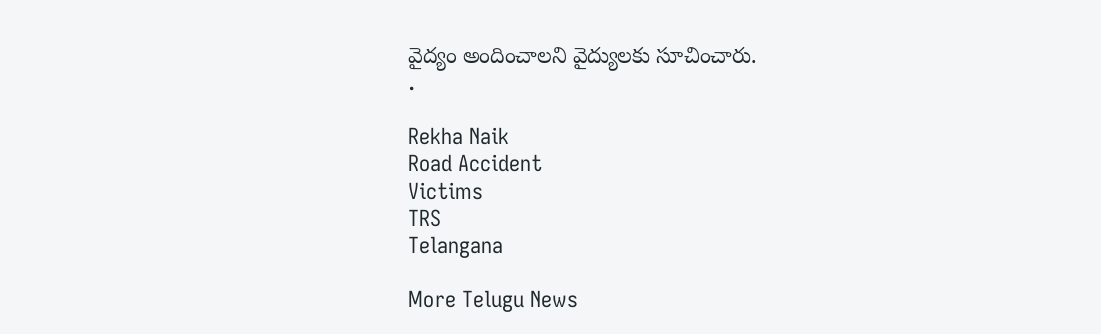వైద్యం అందించాలని వైద్యులకు సూచించారు.
.

Rekha Naik
Road Accident
Victims
TRS
Telangana

More Telugu News